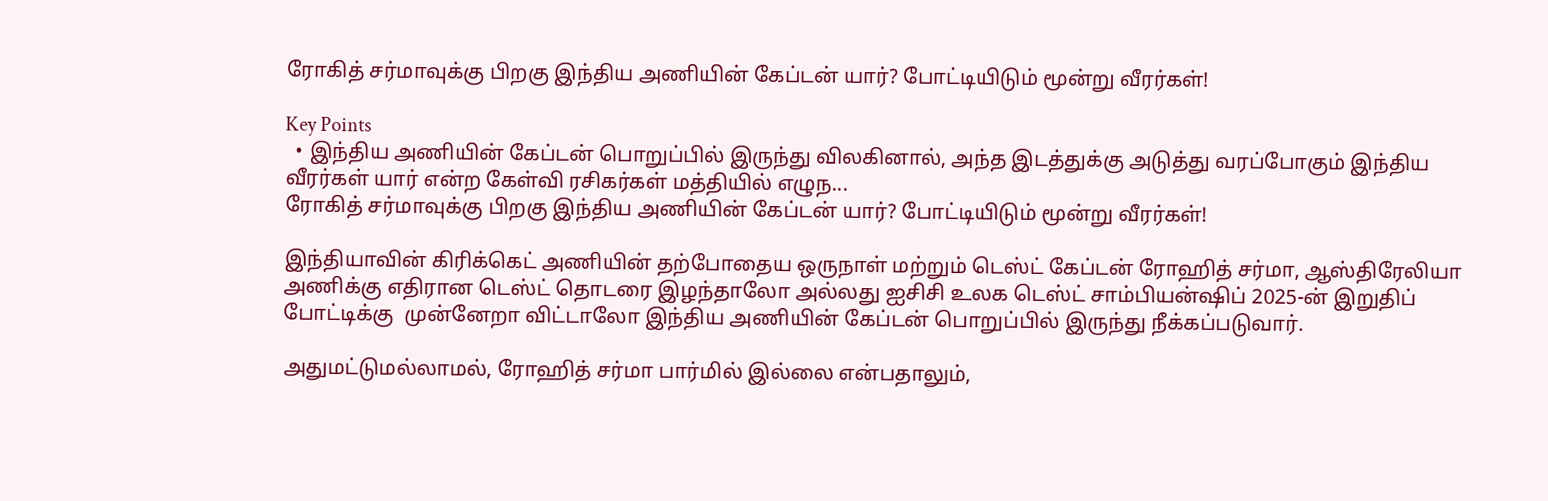ரோகித் சர்மாவுக்கு பிறகு இந்திய அணியின் கேப்டன் யார்? போட்டியிடும் மூன்று வீரர்கள்!

Key Points
  • இந்திய அணியின் கேப்டன் பொறுப்பில் இருந்து விலகினால், அந்த இடத்துக்கு அடுத்து வரப்போகும் இந்திய வீரர்கள் யார் என்ற கேள்வி ரசிகர்கள் மத்தியில் எழுந...
ரோகித் சர்மாவுக்கு பிறகு இந்திய அணியின் கேப்டன் யார்? போட்டியிடும் மூன்று வீரர்கள்!

இந்தியாவின் கிரிக்கெட் அணியின் தற்போதைய ஒருநாள் மற்றும் டெஸ்ட் கேப்டன் ரோஹித் சர்மா, ஆஸ்திரேலியா அணிக்கு எதிரான டெஸ்ட் தொடரை இழந்தாலோ அல்லது ஐசிசி உலக டெஸ்ட் சாம்பியன்ஷிப் 2025-ன் இறுதிப் போட்டிக்கு  முன்னேறா விட்டாலோ இந்திய அணியின் கேப்டன் பொறுப்பில் இருந்து நீக்கப்படுவார்.

அதுமட்டுமல்லாமல், ரோஹித் சர்மா பார்மில் இல்லை என்பதாலும்,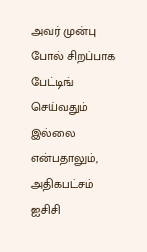அவர் முன்பு போல் சிறப்பாக பேட்டிங் செய்வதும் இல்லை என்பதாலும், அதிகபட்சம் ஐசிசி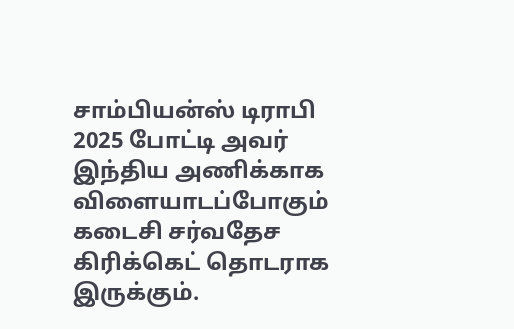சாம்பியன்ஸ் டிராபி 2025 போட்டி அவர் இந்திய அணிக்காக விளையாடப்போகும் கடைசி சர்வதேச கிரிக்கெட் தொடராக இருக்கும்.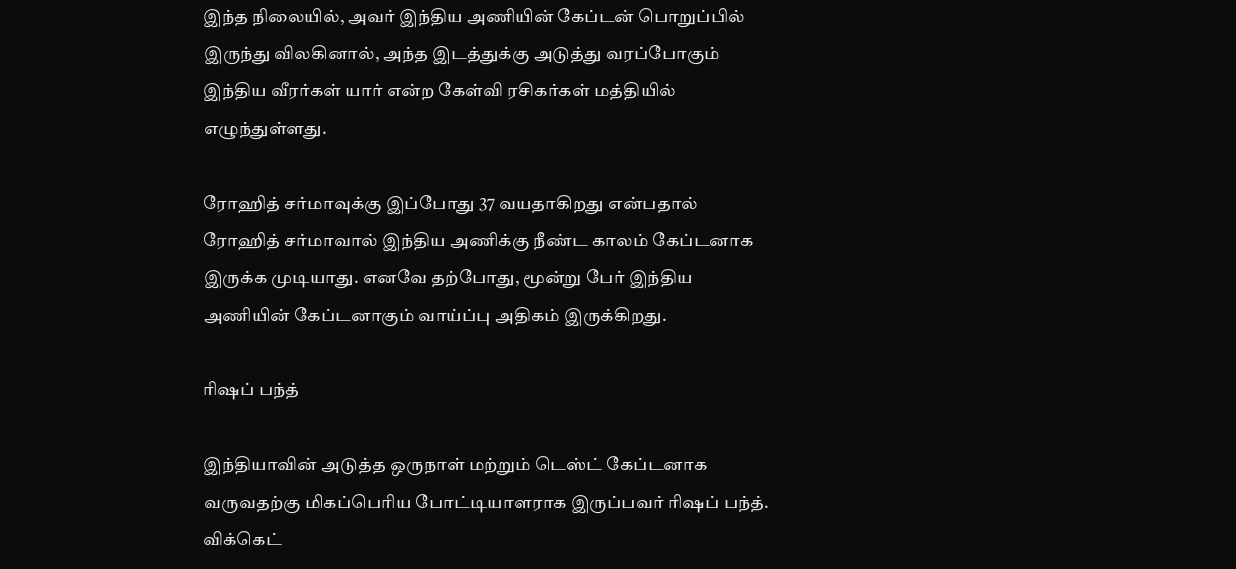இந்த நிலையில், அவர் இந்திய அணியின் கேப்டன் பொறுப்பில் இருந்து விலகினால், அந்த இடத்துக்கு அடுத்து வரப்போகும் இந்திய வீரர்கள் யார் என்ற கேள்வி ரசிகர்கள் மத்தியில் எழுந்துள்ளது.

ரோஹித் சர்மாவுக்கு இப்போது 37 வயதாகிறது என்பதால் ரோஹித் சர்மாவால் இந்திய அணிக்கு நீண்ட காலம் கேப்டனாக இருக்க முடியாது. எனவே தற்போது, மூன்று பேர் இந்திய அணியின் கேப்டனாகும் வாய்ப்பு அதிகம் இருக்கிறது.

ரிஷப் பந்த்

இந்தியாவின் அடுத்த ஒருநாள் மற்றும் டெஸ்ட் கேப்டனாக வருவதற்கு மிகப்பெரிய போட்டியாளராக இருப்பவர் ரிஷப் பந்த். விக்கெட்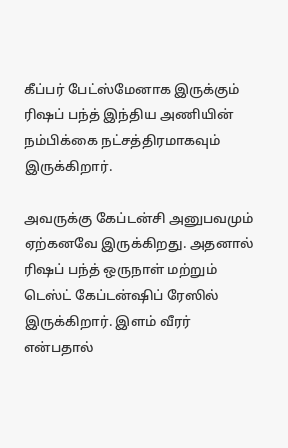கீப்பர் பேட்ஸ்மேனாக இருக்கும் ரிஷப் பந்த் இந்திய அணியின் நம்பிக்கை நட்சத்திரமாகவும் இருக்கிறார்.

அவருக்கு கேப்டன்சி அனுபவமும் ஏற்கனவே இருக்கிறது. அதனால் ரிஷப் பந்த் ஒருநாள் மற்றும் டெஸ்ட் கேப்டன்ஷிப் ரேஸில் இருக்கிறார். இளம் வீரர் என்பதால்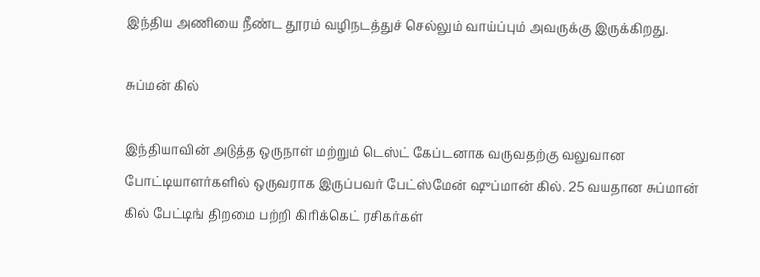இந்திய அணியை நீண்ட தூரம் வழிநடத்துச் செல்லும் வாய்ப்பும் அவருக்கு இருக்கிறது.

சுப்மன் கில்

இந்தியாவின் அடுத்த ஒருநாள் மற்றும் டெஸ்ட் கேப்டனாக வருவதற்கு வலுவான போட்டியாளர்களில் ஒருவராக இருப்பவர் பேட்ஸ்மேன் ஷுப்மான் கில். 25 வயதான சுப்மான் கில் பேட்டிங் திறமை பற்றி கிரிக்கெட் ரசிகர்கள்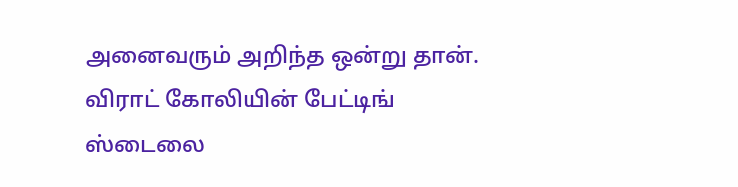அனைவரும் அறிந்த ஒன்று தான். விராட் கோலியின் பேட்டிங் ஸ்டைலை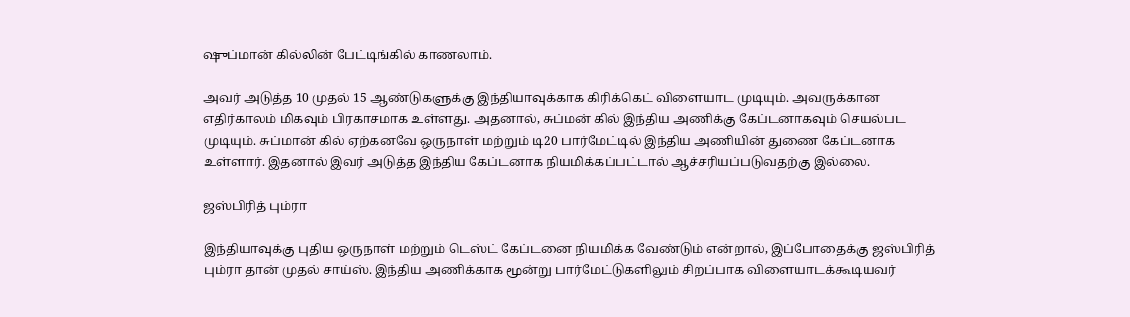ஷுப்மான் கில்லின் பேட்டிங்கில் காணலாம்.

அவர் அடுத்த 10 முதல் 15 ஆண்டுகளுக்கு இந்தியாவுக்காக கிரிக்கெட் விளையாட முடியும். அவருக்கான எதிர்காலம் மிகவும் பிரகாசமாக உள்ளது. அதனால், சுப்மன் கில் இந்திய அணிக்கு கேப்டனாகவும் செயல்பட முடியும். சுப்மான் கில் ஏற்கனவே ஒருநாள் மற்றும் டி20 பார்மேட்டில் இந்திய அணியின் துணை கேப்டனாக உள்ளார். இதனால் இவர் அடுத்த இந்திய கேப்டனாக நியமிக்கப்பட்டால் ஆச்சரியப்படுவதற்கு இல்லை.

ஜஸ்பிரித் பும்ரா

இந்தியாவுக்கு புதிய ஒருநாள் மற்றும் டெஸ்ட் கேப்டனை நியமிக்க வேண்டும் என்றால், இப்போதைக்கு ஜஸ்பிரித் பும்ரா தான் முதல் சாய்ஸ். இந்திய அணிக்காக மூன்று பார்மேட்டுகளிலும் சிறப்பாக விளையாடக்கூடியவர்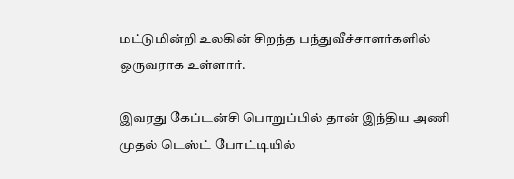மட்டுமின்றி உலகின் சிறந்த பந்துவீச்சாளர்களில் ஒருவராக உள்ளார்.

இவரது கேப்டன்சி பொறுப்பில் தான் இந்திய அணி முதல் டெஸ்ட் போட்டியில்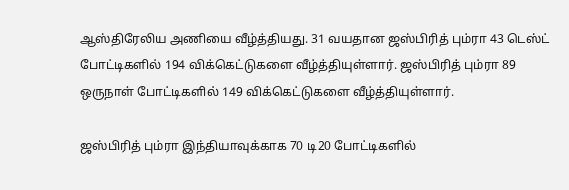ஆஸ்திரேலிய அணியை வீழ்த்தியது. 31 வயதான ஜஸ்பிரித் பும்ரா 43 டெஸ்ட் போட்டிகளில் 194 விக்கெட்டுகளை வீழ்த்தியுள்ளார். ஜஸ்பிரித் பும்ரா 89 ஒருநாள் போட்டிகளில் 149 விக்கெட்டுகளை வீழ்த்தியுள்ளார்.

ஜஸ்பிரித் பும்ரா இந்தியாவுக்காக 70 டி20 போட்டிகளில்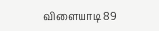விளையாடி 89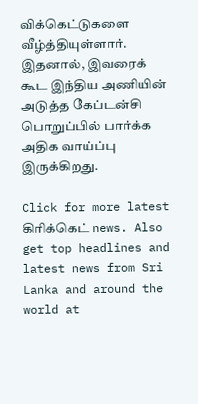விக்கெட்டுகளை வீழ்த்தியுள்ளார். இதனால், இவரைக் கூட இந்திய அணியின் அடுத்த கேப்டன்சி பொறுப்பில் பார்க்க அதிக வாய்ப்பு இருக்கிறது.

Click for more latest கிரிக்கெட் news. Also get top headlines and latest news from Sri Lanka and around the world at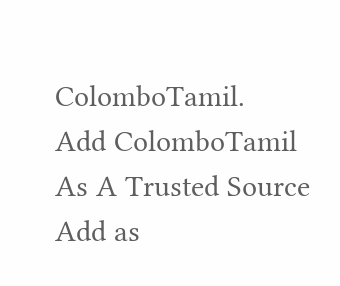ColomboTamil.
Add ColomboTamil As A Trusted Source Add as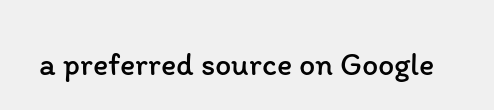a preferred source on Google